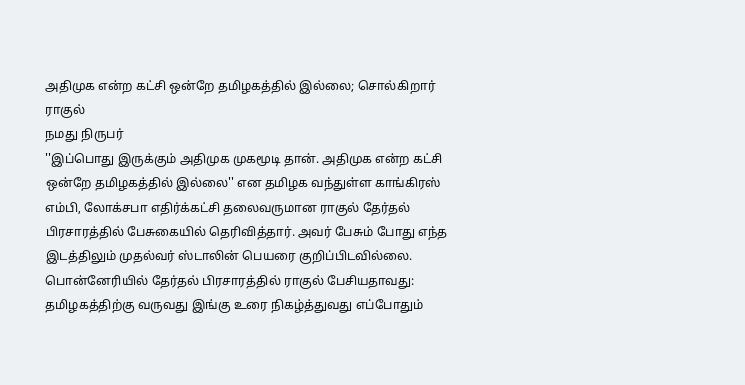அதிமுக என்ற கட்சி ஒன்றே தமிழகத்தில் இல்லை; சொல்கிறார் ராகுல்
நமது நிருபர்
''இப்பொது இருக்கும் அதிமுக முகமூடி தான். அதிமுக என்ற கட்சி ஒன்றே தமிழகத்தில் இல்லை'' என தமிழக வந்துள்ள காங்கிரஸ் எம்பி, லோக்சபா எதிர்க்கட்சி தலைவருமான ராகுல் தேர்தல் பிரசாரத்தில் பேசுகையில் தெரிவித்தார். அவர் பேசும் போது எந்த இடத்திலும் முதல்வர் ஸ்டாலின் பெயரை குறிப்பிடவில்லை.
பொன்னேரியில் தேர்தல் பிரசாரத்தில் ராகுல் பேசியதாவது: தமிழகத்திற்கு வருவது இங்கு உரை நிகழ்த்துவது எப்போதும்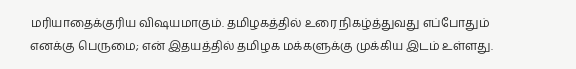மரியாதைக்குரிய விஷயமாகும். தமிழகத்தில் உரை நிகழ்த்துவது எப்போதும் எனக்கு பெருமை; என் இதயத்தில் தமிழக மக்களுக்கு முக்கிய இடம் உள்ளது.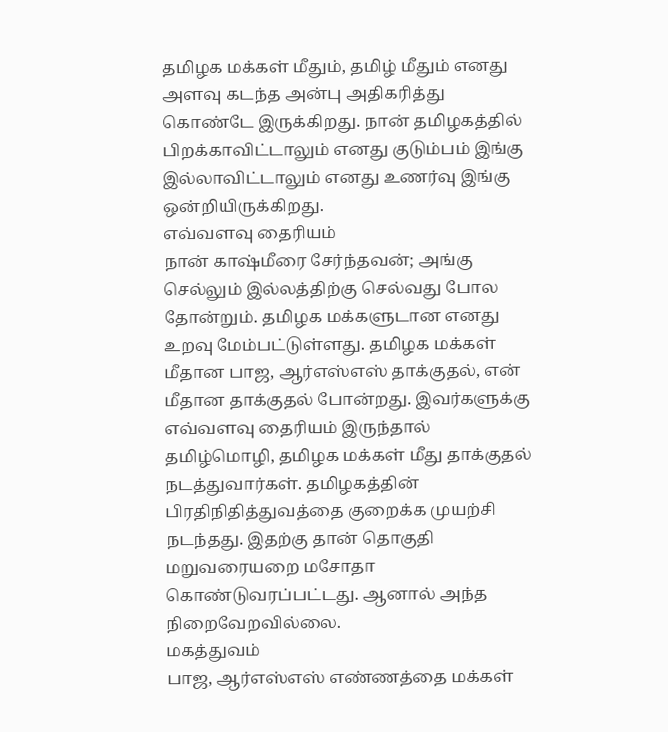தமிழக மக்கள் மீதும், தமிழ் மீதும் எனது அளவு கடந்த அன்பு அதிகரித்து கொண்டே இருக்கிறது. நான் தமிழகத்தில் பிறக்காவிட்டாலும் எனது குடும்பம் இங்கு இல்லாவிட்டாலும் எனது உணர்வு இங்கு ஒன்றியிருக்கிறது.
எவ்வளவு தைரியம்
நான் காஷ்மீரை சேர்ந்தவன்; அங்கு செல்லும் இல்லத்திற்கு செல்வது போல தோன்றும். தமிழக மக்களுடான எனது உறவு மேம்பட்டுள்ளது. தமிழக மக்கள் மீதான பாஜ, ஆர்எஸ்எஸ் தாக்குதல், என் மீதான தாக்குதல் போன்றது. இவர்களுக்கு எவ்வளவு தைரியம் இருந்தால் தமிழ்மொழி, தமிழக மக்கள் மீது தாக்குதல் நடத்துவார்கள். தமிழகத்தின் பிரதிநிதித்துவத்தை குறைக்க முயற்சி நடந்தது. இதற்கு தான் தொகுதி மறுவரையறை மசோதா கொண்டுவரப்பட்டது. ஆனால் அந்த நிறைவேறவில்லை.
மகத்துவம்
பாஜ, ஆர்எஸ்எஸ் எண்ணத்தை மக்கள்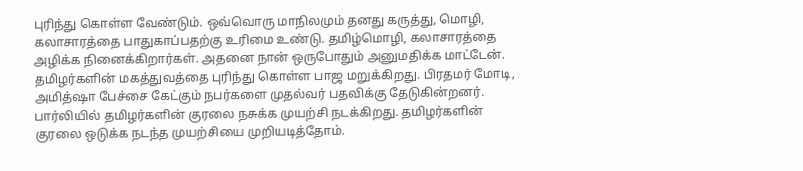புரிந்து கொள்ள வேண்டும். ஒவ்வொரு மாநிலமும் தனது கருத்து, மொழி, கலாசாரத்தை பாதுகாப்பதற்கு உரிமை உண்டு. தமிழ்மொழி, கலாசாரத்தை அழிக்க நினைக்கிறார்கள். அதனை நான் ஒருபோதும் அனுமதிக்க மாட்டேன். தமிழர்களின் மகத்துவத்தை புரிந்து கொள்ள பாஜ மறுக்கிறது. பிரதமர் மோடி, அமித்ஷா பேச்சை கேட்கும் நபர்களை முதல்வர் பதவிக்கு தேடுகின்றனர். பார்லியில் தமிழர்களின் குரலை நசுக்க முயற்சி நடக்கிறது. தமிழர்களின் குரலை ஒடுக்க நடந்த முயற்சியை முறியடித்தோம்.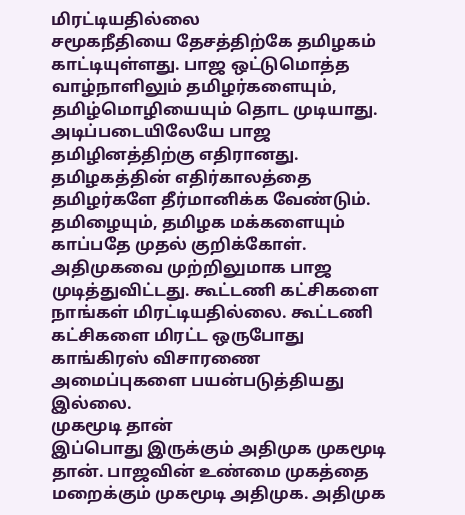மிரட்டியதில்லை
சமூகநீதியை தேசத்திற்கே தமிழகம் காட்டியுள்ளது. பாஜ ஒட்டுமொத்த வாழ்நாளிலும் தமிழர்களையும், தமிழ்மொழியையும் தொட முடியாது. அடிப்படையிலேயே பாஜ தமிழினத்திற்கு எதிரானது. தமிழகத்தின் எதிர்காலத்தை தமிழர்களே தீர்மானிக்க வேண்டும். தமிழையும், தமிழக மக்களையும் காப்பதே முதல் குறிக்கோள். அதிமுகவை முற்றிலுமாக பாஜ முடித்துவிட்டது. கூட்டணி கட்சிகளை நாங்கள் மிரட்டியதில்லை. கூட்டணி கட்சிகளை மிரட்ட ஒருபோது காங்கிரஸ் விசாரணை அமைப்புகளை பயன்படுத்தியது இல்லை.
முகமூடி தான்
இப்பொது இருக்கும் அதிமுக முகமூடி தான். பாஜவின் உண்மை முகத்தை மறைக்கும் முகமூடி அதிமுக. அதிமுக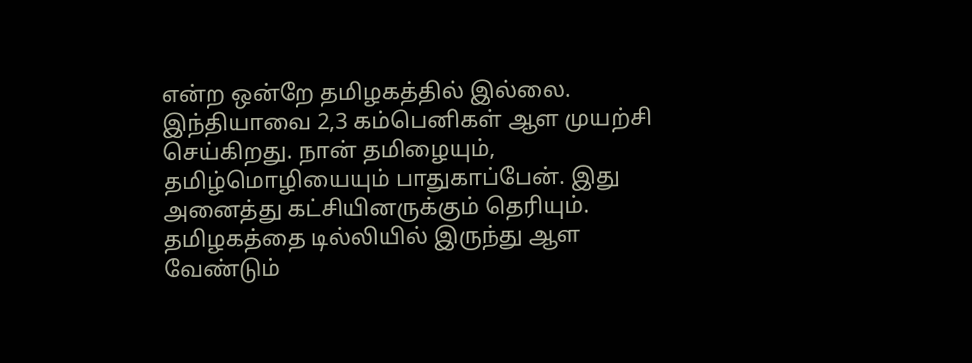என்ற ஒன்றே தமிழகத்தில் இல்லை. இந்தியாவை 2,3 கம்பெனிகள் ஆள முயற்சி செய்கிறது. நான் தமிழையும், தமிழ்மொழியையும் பாதுகாப்பேன். இது அனைத்து கட்சியினருக்கும் தெரியும். தமிழகத்தை டில்லியில் இருந்து ஆள வேண்டும்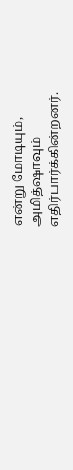என்று மோடியும், அமித்ஷாவும் எதிர்பார்க்கின்றனர்.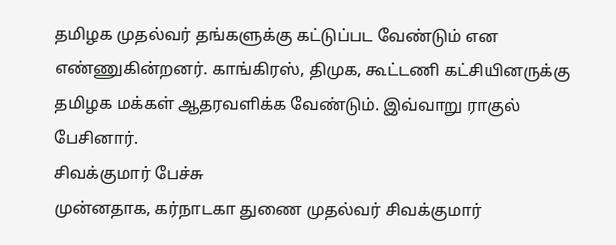தமிழக முதல்வர் தங்களுக்கு கட்டுப்பட வேண்டும் என எண்ணுகின்றனர். காங்கிரஸ், திமுக, கூட்டணி கட்சியினருக்கு தமிழக மக்கள் ஆதரவளிக்க வேண்டும். இவ்வாறு ராகுல் பேசினார்.
சிவக்குமார் பேச்சு
முன்னதாக, கர்நாடகா துணை முதல்வர் சிவக்குமார்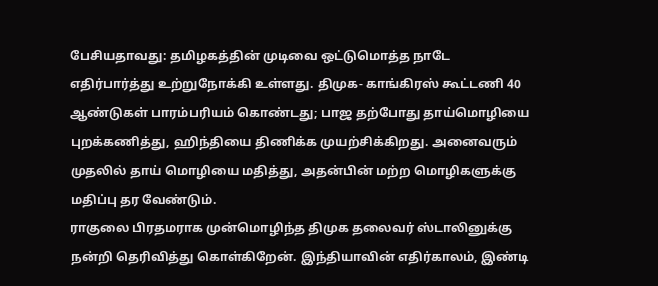பேசியதாவது: தமிழகத்தின் முடிவை ஒட்டுமொத்த நாடே எதிர்பார்த்து உற்றுநோக்கி உள்ளது. திமுக- காங்கிரஸ் கூட்டணி 40 ஆண்டுகள் பாரம்பரியம் கொண்டது; பாஜ தற்போது தாய்மொழியை புறக்கணித்து, ஹிந்தியை திணிக்க முயற்சிக்கிறது. அனைவரும் முதலில் தாய் மொழியை மதித்து, அதன்பின் மற்ற மொழிகளுக்கு மதிப்பு தர வேண்டும்.
ராகுலை பிரதமராக முன்மொழிந்த திமுக தலைவர் ஸ்டாலினுக்கு நன்றி தெரிவித்து கொள்கிறேன். இந்தியாவின் எதிர்காலம், இண்டி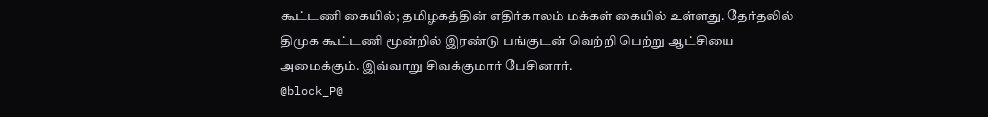கூட்டணி கையில்; தமிழகத்தின் எதிர்காலம் மக்கள் கையில் உள்ளது. தேர்தலில் திமுக கூட்டணி மூன்றில் இரண்டு பங்குடன் வெற்றி பெற்று ஆட்சியை அமைக்கும். இவ்வாறு சிவக்குமார் பேசினார்.
@block_P@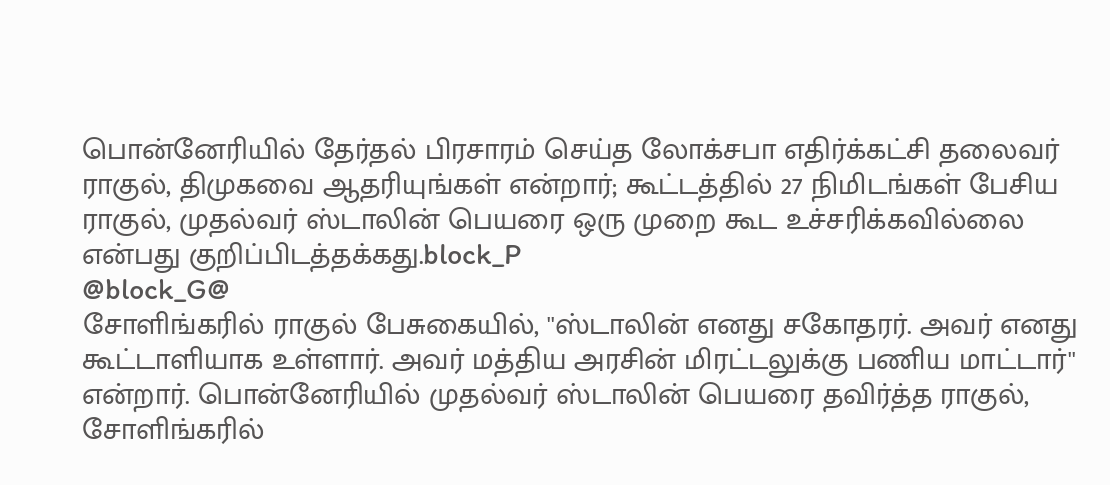பொன்னேரியில் தேர்தல் பிரசாரம் செய்த லோக்சபா எதிர்க்கட்சி தலைவர் ராகுல், திமுகவை ஆதரியுங்கள் என்றார்; கூட்டத்தில் 27 நிமிடங்கள் பேசிய ராகுல், முதல்வர் ஸ்டாலின் பெயரை ஒரு முறை கூட உச்சரிக்கவில்லை என்பது குறிப்பிடத்தக்கது.block_P
@block_G@
சோளிங்கரில் ராகுல் பேசுகையில், ''ஸ்டாலின் எனது சகோதரர். அவர் எனது கூட்டாளியாக உள்ளார். அவர் மத்திய அரசின் மிரட்டலுக்கு பணிய மாட்டார்'' என்றார். பொன்னேரியில் முதல்வர் ஸ்டாலின் பெயரை தவிர்த்த ராகுல், சோளிங்கரில்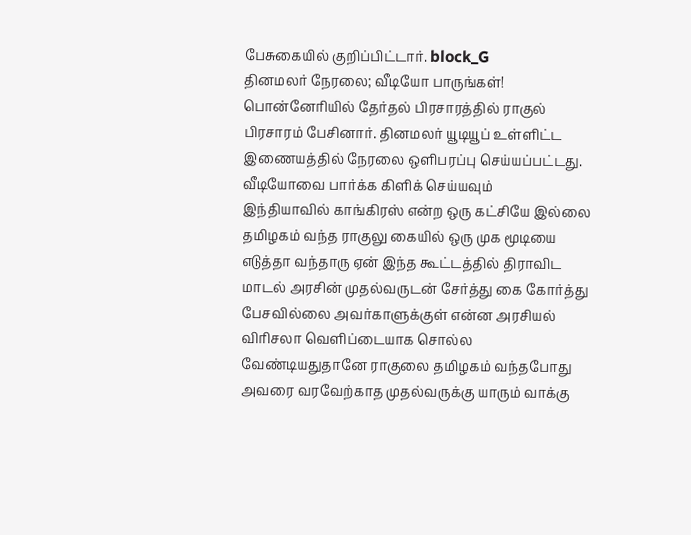பேசுகையில் குறிப்பிட்டார். block_G
தினமலர் நேரலை; வீடியோ பாருங்கள்!
பொன்னேரியில் தேர்தல் பிரசாரத்தில் ராகுல் பிரசாரம் பேசினார். தினமலர் யூடியூப் உள்ளிட்ட இணையத்தில் நேரலை ஒளிபரப்பு செய்யப்பட்டது.
வீடியோவை பார்க்க கிளிக் செய்யவும்
இந்தியாவில் காங்கிரஸ் என்ற ஒரு கட்சியே இல்லை
தமிழகம் வந்த ராகுலு கையில் ஒரு முக மூடியை எடுத்தா வந்தாரு ஏன் இந்த கூட்டத்தில் திராவிட மாடல் அரசின் முதல்வருடன் சேர்த்து கை கோர்த்து பேசவில்லை அவர்காளுக்குள் என்ன அரசியல் விரிசலா வெளிப்டையாக சொல்ல வேண்டியதுதானே ராகுலை தமிழகம் வந்தபோது அவரை வரவேற்காத முதல்வருக்கு யாரும் வாக்கு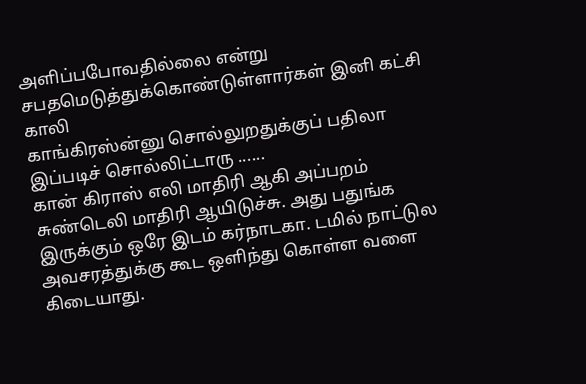அளிப்பபோவதில்லை என்று சபதமெடுத்துக்கொண்டுள்ளார்கள் இனி கட்சி காலி
காங்கிரஸ்ன்னு சொல்லுறதுக்குப் பதிலா இப்படிச் சொல்லிட்டாரு ......
கான் கிராஸ் எலி மாதிரி ஆகி அப்பறம் சுண்டெலி மாதிரி ஆயிடுச்சு. அது பதுங்க இருக்கும் ஒரே இடம் கர்நாடகா. டமில் நாட்டுல அவசரத்துக்கு கூட ஒளிந்து கொள்ள வளை கிடையாது.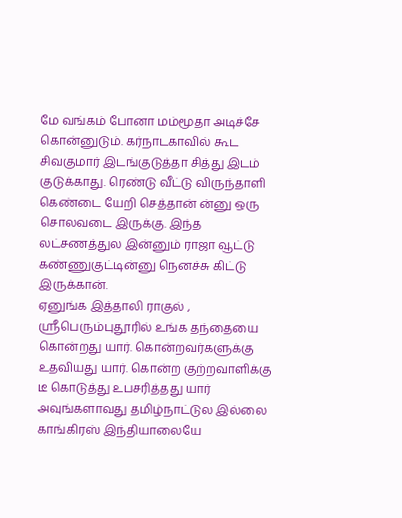மே வங்கம் போனா மம்மூதா அடிச்சே கொன்னுடும். கர்நாடகாவில் கூட சிவகுமார் இடங்குடுத்தா சித்து இடம் குடுக்காது. ரெண்டு வீட்டு விருந்தாளி கெண்டை யேறி செத்தான் ன்னு ஒரு சொலவடை இருக்கு. இந்த லட்சணத்துல இன்னும் ராஜா வூட்டு கண்ணுகுட்டின்னு நெனச்சு கிட்டு இருக்கான்.
ஏனுங்க இத்தாலி ராகுல் , ஶ்ரீபெரும்புதூரில் உங்க தந்தையை கொன்றது யார். கொன்றவர்களுக்கு உதவியது யார். கொன்ற குற்றவாளிக்கு டீ கொடுத்து உபசரித்தது யார்
அவுங்களாவது தமிழ்நாட்டுல இல்லை காங்கிரஸ் இந்தியாலையே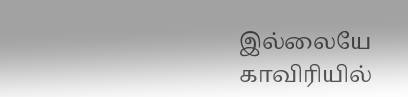இல்லையே
காவிரியில்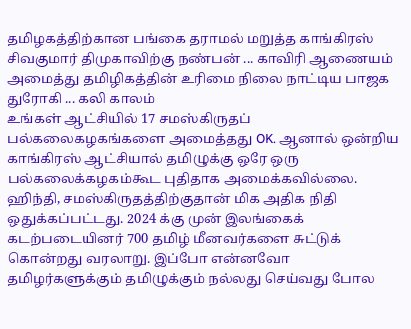தமிழகத்திற்கான பங்கை தராமல் மறுத்த காங்கிரஸ் சிவகுமார் திமுகாவிற்கு நண்பன் ... காவிரி ஆணையம் அமைத்து தமிழிகத்தின் உரிமை நிலை நாட்டிய பாஜக துரோகி ... கலி காலம்
உங்கள் ஆட்சியில் 17 சமஸ்கிருதப் பல்கலைகழகங்களை அமைத்தது OK. ஆனால் ஒன்றிய காங்கிரஸ் ஆட்சியால் தமிழுக்கு ஒரே ஒரு பல்கலைக்கழகம்கூட புதிதாக அமைக்கவில்லை. ஹிந்தி, சமஸ்கிருதத்திற்குதான் மிக அதிக நிதி ஒதுக்கப்பட்டது. 2024 க்கு முன் இலங்கைக் கடற்படையினர் 700 தமிழ் மீனவர்களை சுட்டுக் கொன்றது வரலாறு. இப்போ என்னவோ தமிழர்களுக்கும் தமிழுக்கும் நல்லது செய்வது போல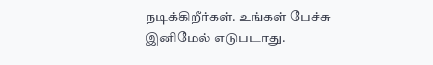நடிக்கிறீர்கள். உங்கள் பேச்சு இனிமேல் எடுபடாது.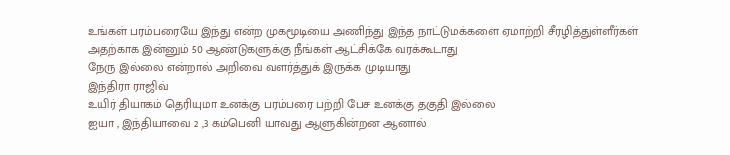உங்கள் பரம்பரையே இந்து என்ற முகமூடியை அணிந்து இந்த நாட்டுமக்களை ஏமாற்றி சீரழித்துள்ளீர்கள் அதற்காக இன்னும் 50 ஆண்டுகளுக்கு நீங்கள் ஆட்சிக்கே வரக்கூடாது
நேரு இல்லை என்றால் அறிவை வளர்த்துக் இருக்க முடியாது
இந்திரா ராஜிவ்
உயிர் தியாகம் தெரியுமா உனக்கு பரம்பரை பற்றி பேச உனக்கு தகுதி இல்லை
ஐயா , இந்தியாவை 2 ,3 கம்பெனி யாவது ஆளுகின்றன ஆனால்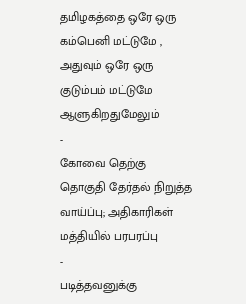தமிழகத்தை ஒரே ஒரு கம்பெனி மட்டுமே , அதுவும் ஒரே ஒரு குடும்பம் மட்டுமே ஆளுகிறதுமேலும்
-
கோவை தெற்கு தொகுதி தேர்தல் நிறுத்த வாய்ப்பு; அதிகாரிகள் மத்தியில் பரபரப்பு
-
படித்தவனுக்கு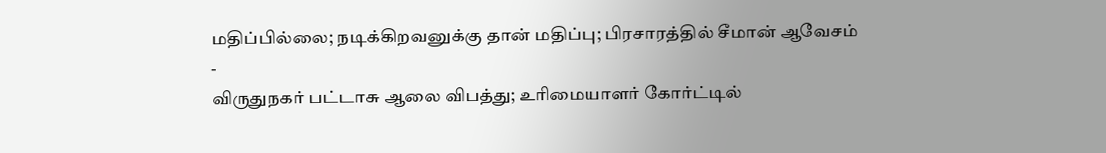மதிப்பில்லை; நடிக்கிறவனுக்கு தான் மதிப்பு; பிரசாரத்தில் சீமான் ஆவேசம்
-
விருதுநகர் பட்டாசு ஆலை விபத்து; உரிமையாளர் கோர்ட்டில்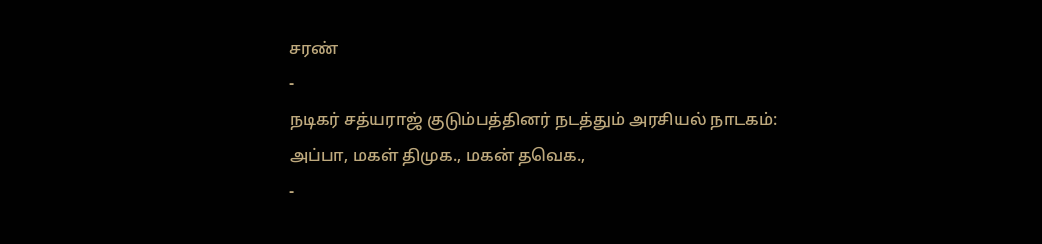சரண்
-
நடிகர் சத்யராஜ் குடும்பத்தினர் நடத்தும் அரசியல் நாடகம்: அப்பா, மகள் திமுக., மகன் தவெக.,
-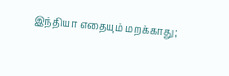இந்தியா எதையும் மறக்காது;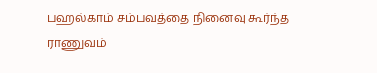பஹல்காம் சம்பவத்தை நினைவு கூர்ந்த ராணுவம்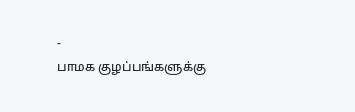-
பாமக குழப்பங்களுக்கு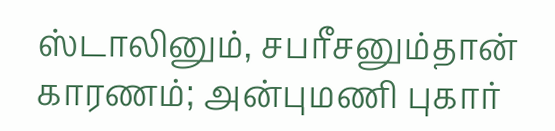ஸ்டாலினும், சபரீசனும்தான் காரணம்; அன்புமணி புகார்